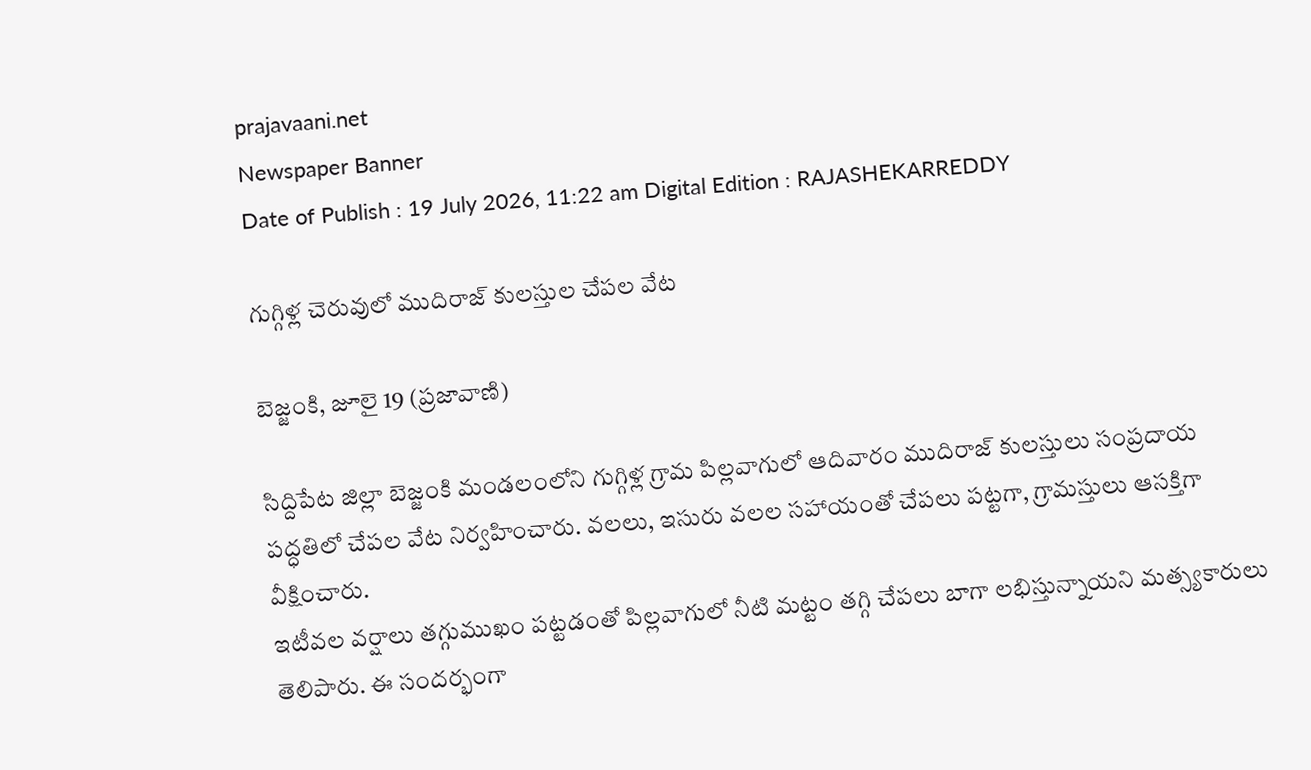prajavaani.net
Newspaper Banner
Date of Publish : 19 July 2026, 11:22 am Digital Edition : RAJASHEKARREDDY

గుగ్గిళ్ల చెరువులో ముదిరాజ్ కులస్తుల చేపల వేట

బెజ్జంకి, జూలై 19 (ప్రజావాణి)

సిద్దిపేట జిల్లా బెజ్జంకి మండలంలోని గుగ్గిళ్ల గ్రామ పిల్లవాగులో ఆదివారం ముదిరాజ్ కులస్తులు సంప్రదాయ పద్ధతిలో చేపల వేట నిర్వహించారు. వలలు, ఇసురు వలల సహాయంతో చేపలు పట్టగా, గ్రామస్తులు ఆసక్తిగా వీక్షించారు.
ఇటీవల వర్షాలు తగ్గుముఖం పట్టడంతో పిల్లవాగులో నీటి మట్టం తగ్గి చేపలు బాగా లభిస్తున్నాయని మత్స్యకారులు తెలిపారు. ఈ సందర్భంగా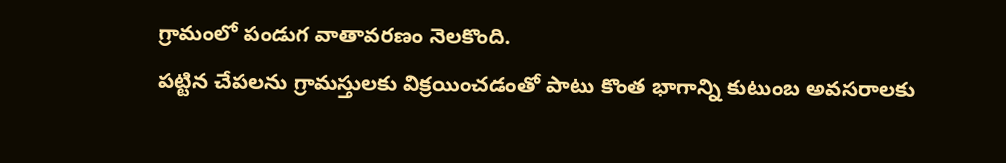గ్రామంలో పండుగ వాతావరణం నెలకొంది.
పట్టిన చేపలను గ్రామస్తులకు విక్రయించడంతో పాటు కొంత భాగాన్ని కుటుంబ అవసరాలకు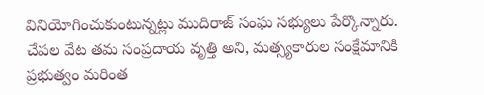వినియోగించుకుంటున్నట్లు ముదిరాజ్ సంఘ సభ్యులు పేర్కొన్నారు. చేపల వేట తమ సంప్రదాయ వృత్తి అని, మత్స్యకారుల సంక్షేమానికి ప్రభుత్వం మరింత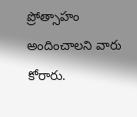ప్రోత్సాహం అందించాలని వారు కోరారు.